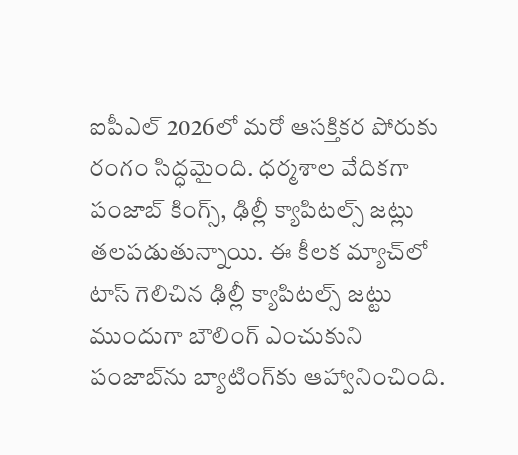ఐపీఎల్ 2026లో మరో ఆసక్తికర పోరుకు రంగం సిద్ధమైంది. ధర్మశాల వేదికగా పంజాబ్ కింగ్స్‌, ఢిల్లీ క్యాపిటల్స్ జట్లు తలపడుతున్నాయి. ఈ కీలక మ్యాచ్‌లో టాస్ గెలిచిన ఢిల్లీ క్యాపిటల్స్ జట్టు ముందుగా బౌలింగ్ ఎంచుకుని పంజాబ్‌ను బ్యాటింగ్‌కు ఆహ్వానించింది.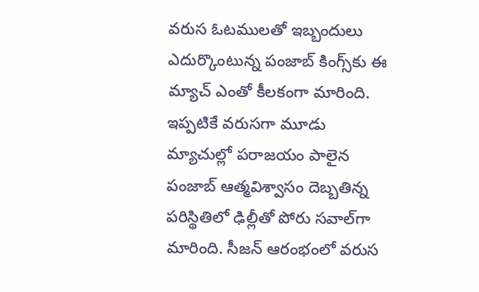వరుస ఓటములతో ఇబ్బందులు ఎదుర్కొంటున్న పంజాబ్ కింగ్స్‌కు ఈ మ్యాచ్ ఎంతో కీలకంగా మారింది. ఇప్పటికే వరుసగా మూడు మ్యాచుల్లో పరాజయం పాలైన పంజాబ్ ఆత్మవిశ్వాసం దెబ్బతిన్న పరిస్థితిలో ఢిల్లీతో పోరు సవాల్‌గా మారింది. సీజన్ ఆరంభంలో వరుస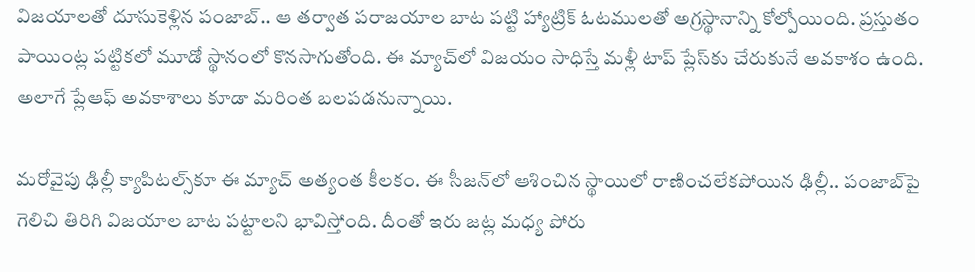విజయాలతో దూసుకెళ్లిన పంజాబ్.. ఆ తర్వాత పరాజయాల బాట పట్టి హ్యాట్రిక్ ఓటములతో అగ్రస్థానాన్ని కోల్పోయింది. ప్రస్తుతం పాయింట్ల పట్టికలో మూడో స్థానంలో కొనసాగుతోంది. ఈ మ్యాచ్‌లో విజయం సాధిస్తే మళ్లీ టాప్ ప్లేస్‌కు చేరుకునే అవకాశం ఉంది. అలాగే ప్లేఆఫ్ అవకాశాలు కూడా మరింత బలపడనున్నాయి.

మరోవైపు ఢిల్లీ క్యాపిటల్స్‌కూ ఈ మ్యాచ్ అత్యంత కీలకం. ఈ సీజన్‌లో ఆశించిన స్థాయిలో రాణించలేకపోయిన ఢిల్లీ.. పంజాబ్‌పై గెలిచి తిరిగి విజయాల బాట పట్టాలని భావిస్తోంది. దీంతో ఇరు జట్ల మధ్య పోరు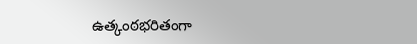ఉత్కంఠభరితంగా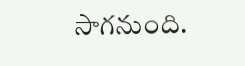సాగనుంది.